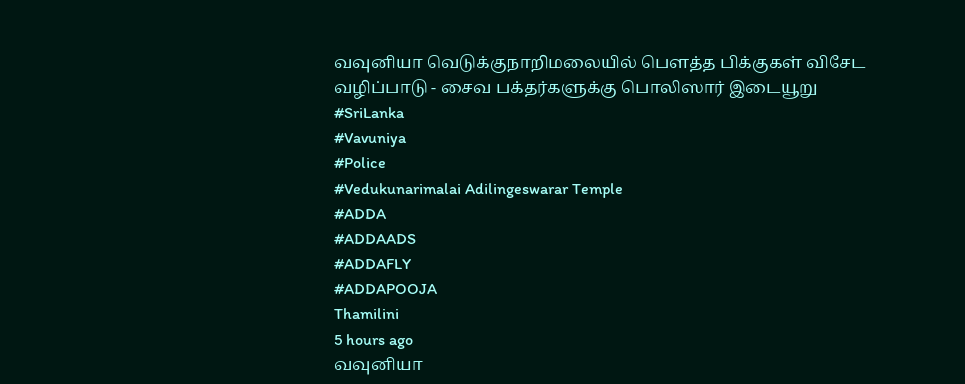வவுனியா வெடுக்குநாறிமலையில் பௌத்த பிக்குகள் விசேட வழிப்பாடு - சைவ பக்தர்களுக்கு பொலிஸார் இடையூறு
#SriLanka
#Vavuniya
#Police
#Vedukunarimalai Adilingeswarar Temple
#ADDA
#ADDAADS
#ADDAFLY
#ADDAPOOJA
Thamilini
5 hours ago
வவுனியா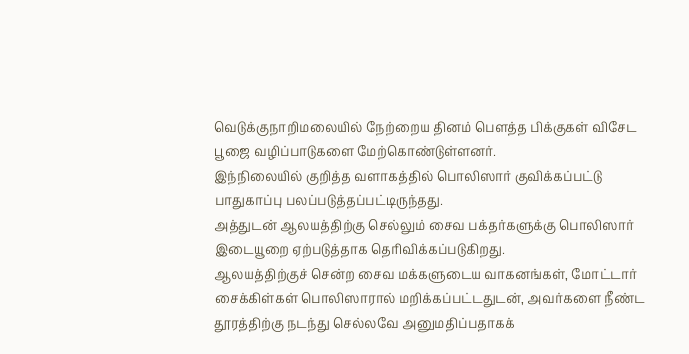வெடுக்குநாறிமலையில் நேற்றைய தினம் பௌத்த பிக்குகள் விசேட பூஜை வழிப்பாடுகளை மேற்கொண்டுள்ளனர்.
இந்நிலையில் குறித்த வளாகத்தில் பொலிஸார் குவிக்கப்பட்டு பாதுகாப்பு பலப்படுத்தப்பட்டிருந்தது.
அத்துடன் ஆலயத்திற்கு செல்லும் சைவ பக்தர்களுக்கு பொலிஸார் இடையூறை ஏற்படுத்தாக தெரிவிக்கப்படுகிறது.
ஆலயத்திற்குச் சென்ற சைவ மக்களுடைய வாகனங்கள், மோட்டார் சைக்கிள்கள் பொலிஸாரால் மறிக்கப்பட்டதுடன், அவர்களை நீண்ட தூரத்திற்கு நடந்து செல்லவே அனுமதிப்பதாகக்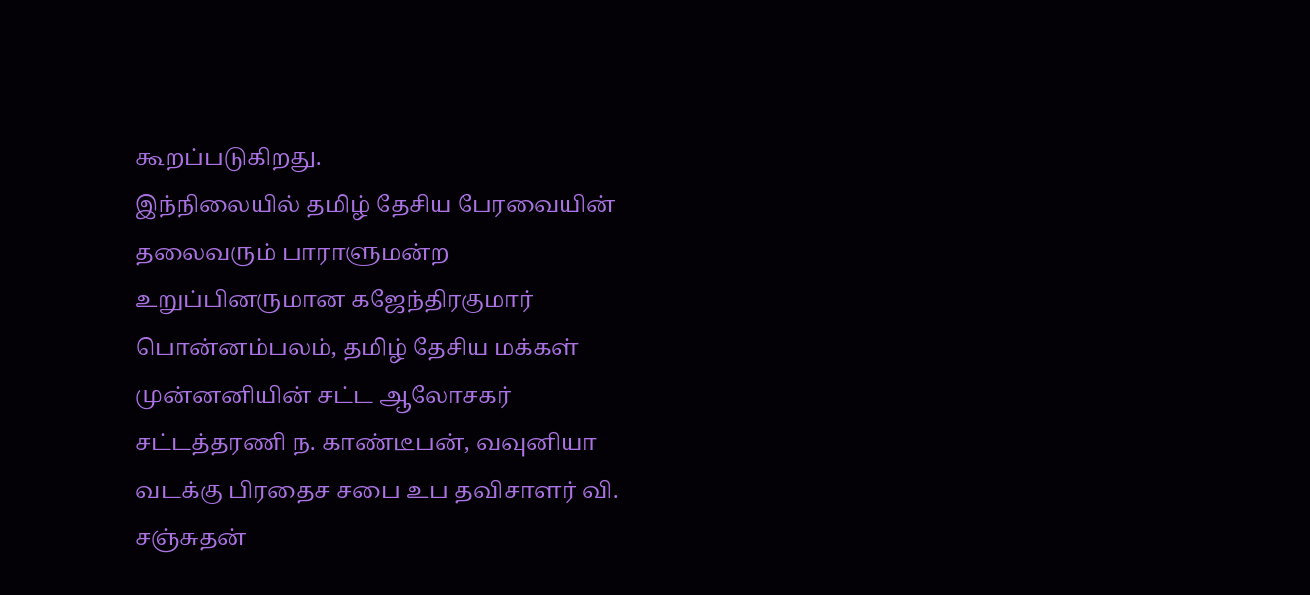கூறப்படுகிறது.
இந்நிலையில் தமிழ் தேசிய பேரவையின் தலைவரும் பாராளுமன்ற உறுப்பினருமான கஜேந்திரகுமார் பொன்னம்பலம், தமிழ் தேசிய மக்கள் முன்னனியின் சட்ட ஆலோசகர் சட்டத்தரணி ந. காண்டீபன், வவுனியா வடக்கு பிரதைச சபை உப தவிசாளர் வி. சஞ்சுதன்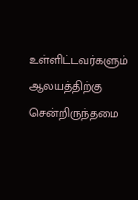உள்ளிட்டவர்களும் ஆலயத்திற்கு சென்றிருந்தமை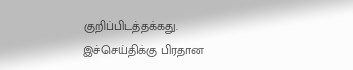குறிப்பிடத்தக்கது.
இச்செய்திக்கு பிரதான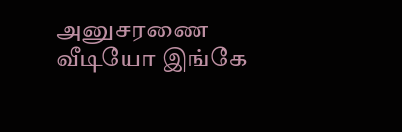அனுசரணை
வீடியோ இங்கே